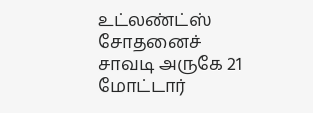உட்லண்ட்ஸ் சோதனைச் சாவடி அருகே 21 மோட்டார்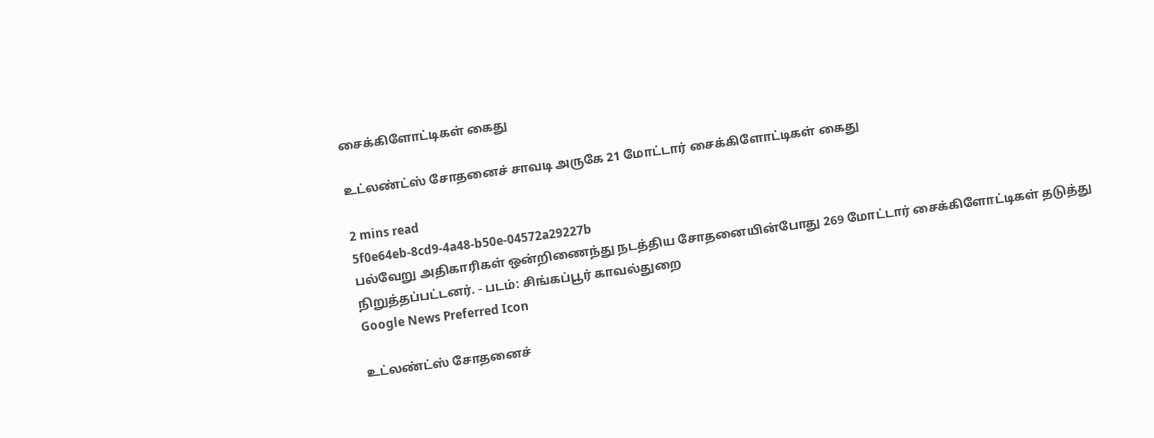சைக்கிளோட்டிகள் கைது

உட்லண்ட்ஸ் சோதனைச் சாவடி அருகே 21 மோட்டார் சைக்கிளோட்டிகள் கைது

2 mins read
5f0e64eb-8cd9-4a48-b50e-04572a29227b
பல்வேறு அதிகாரிகள் ஒன்றிணைந்து நடத்திய சோதனையின்போது 269 மோட்டார் சைக்கிளோட்டிகள் தடுத்து நிறுத்தப்பட்டனர். - படம்: சிங்கப்பூர் காவல்துறை
Google News Preferred Icon

உட்லண்ட்ஸ் சோதனைச்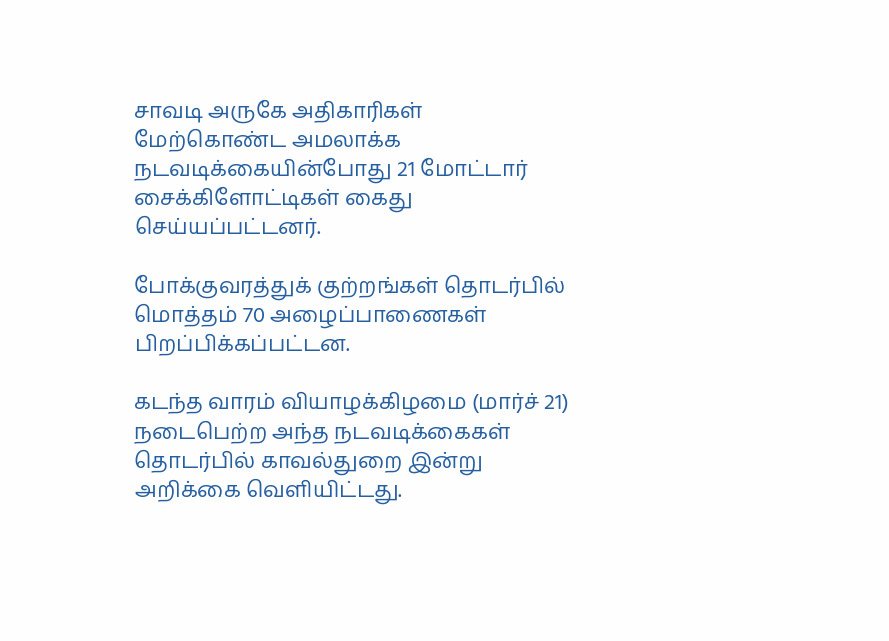சாவடி அருகே அதிகாரிகள் மேற்கொண்ட அமலாக்க நடவடிக்கையின்போது 21 மோட்டார் சைக்கிளோட்டிகள் கைது செய்யப்பட்டனர்.

போக்குவரத்துக் குற்றங்கள் தொடர்பில் மொத்தம் 70 அழைப்பாணைகள் பிறப்பிக்கப்பட்டன.

கடந்த வாரம் வியாழக்கிழமை (மார்ச் 21) நடைபெற்ற அந்த நடவடிக்கைகள் தொடர்பில் காவல்துறை இன்று அறிக்கை வெளியிட்டது.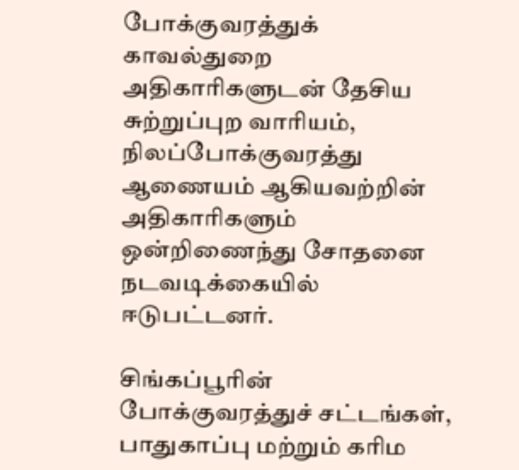போக்குவரத்துக் காவல்துறை அதிகாரிகளுடன் தேசிய சுற்றுப்புற வாரியம், நிலப்போக்குவரத்து ஆணையம் ஆகியவற்றின் அதிகாரிகளும் ஒன்றிணைந்து சோதனை நடவடிக்கையில் ஈடுபட்டனர்.

சிங்கப்பூரின் போக்குவரத்துச் சட்டங்கள், பாதுகாப்பு மற்றும் கரிம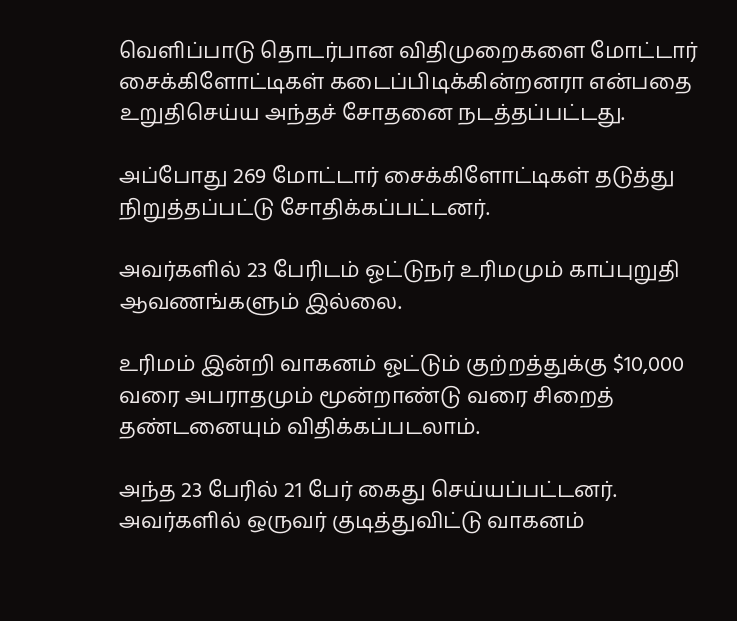வெளிப்பாடு தொடர்பான விதிமுறைகளை மோட்டார் சைக்கிளோட்டிகள் கடைப்பிடிக்கின்றனரா என்பதை உறுதிசெய்ய அந்தச் சோதனை நடத்தப்பட்டது.

அப்போது 269 மோட்டார் சைக்கிளோட்டிகள் தடுத்து நிறுத்தப்பட்டு சோதிக்கப்பட்டனர்.

அவர்களில் 23 பேரிடம் ஓட்டுநர் உரிமமும் காப்புறுதி ஆவணங்களும் இல்லை.

உரிமம் இன்றி வாகனம் ஓட்டும் குற்றத்துக்கு $10,000 வரை அபராதமும் மூன்றாண்டு வரை சிறைத் தண்டனையும் விதிக்கப்படலாம்.

அந்த 23 பேரில் 21 பேர் கைது செய்யப்பட்டனர். அவர்களில் ஒருவர் குடித்துவிட்டு வாகனம்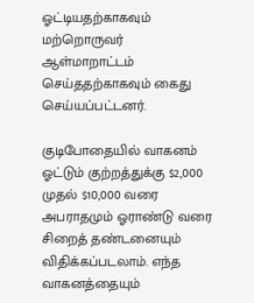ஓட்டியதற்காகவும் மற்றொருவர் ஆள்மாறாட்டம் செய்ததற்காகவும் கைது செய்யப்பட்டனர்.

குடிபோதையில் வாகனம் ஓட்டும் குற்றத்துக்கு $2,000 முதல் $10,000 வரை அபராதமும் ஓராண்டு வரை சிறைத் தண்டனையும் விதிக்கப்படலாம். எந்த வாகனத்தையும்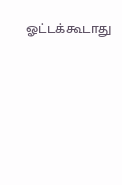ஓட்டக்கூடாது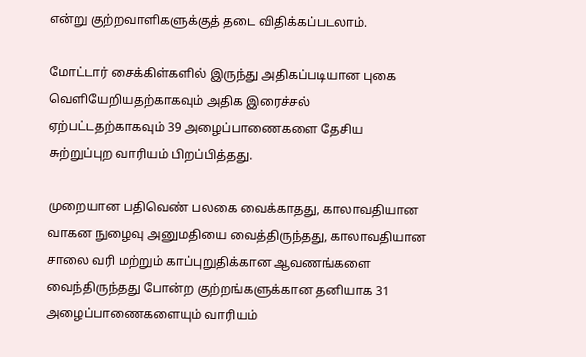என்று குற்றவாளிகளுக்குத் தடை விதிக்கப்படலாம்.

மோட்டார் சைக்கிள்களில் இருந்து அதிகப்படியான புகை வெளியேறியதற்காகவும் அதிக இரைச்சல் ஏற்பட்டதற்காகவும் 39 அழைப்பாணைகளை தேசிய சுற்றுப்புற வாரியம் பிறப்பித்தது.

முறையான பதிவெண் பலகை வைக்காதது, காலாவதியான வாகன நுழைவு அனுமதியை வைத்திருந்தது, காலாவதியான சாலை வரி மற்றும் காப்புறுதிக்கான ஆவணங்களை வைந்திருந்தது போன்ற குற்றங்களுக்கான தனியாக 31 அழைப்பாணைகளையும் வாரியம்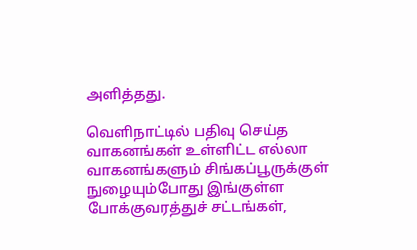அளித்தது.

வெளிநாட்டில் பதிவு செய்த வாகனங்கள் உள்ளிட்ட எல்லா வாகனங்களும் சிங்கப்பூருக்குள் நுழையும்போது இங்குள்ள போக்குவரத்துச் சட்டங்கள்,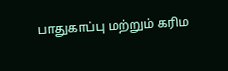பாதுகாப்பு மற்றும் கரிம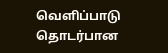வெளிப்பாடு தொடர்பான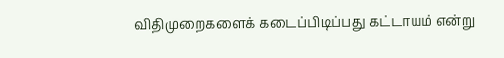விதிமுறைகளைக் கடைப்பிடிப்பது கட்டாயம் என்று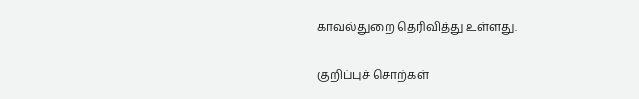காவல்துறை தெரிவித்து உள்ளது.

குறிப்புச் சொற்கள்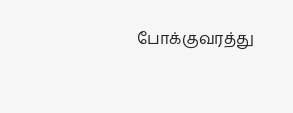போக்குவரத்து